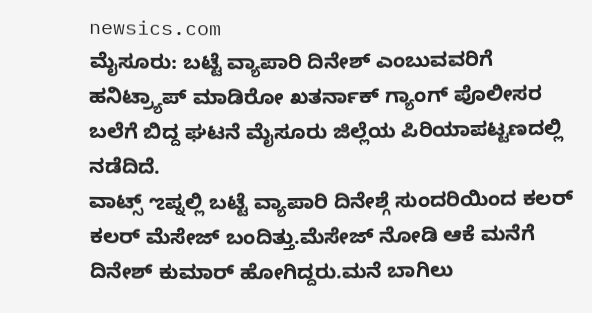newsics.com
ಮೈಸೂರು: ಬಟ್ಟೆ ವ್ಯಾಪಾರಿ ದಿನೇಶ್ ಎಂಬುವವರಿಗೆ ಹನಿಟ್ರ್ಯಾಪ್ ಮಾಡಿರೋ ಖತರ್ನಾಕ್ ಗ್ಯಾಂಗ್ ಪೊಲೀಸರ ಬಲೆಗೆ ಬಿದ್ದ ಘಟನೆ ಮೈಸೂರು ಜಿಲ್ಲೆಯ ಪಿರಿಯಾಪಟ್ಟಣದಲ್ಲಿ ನಡೆದಿದೆ.
ವಾಟ್ಸ್ ಌಪ್ನಲ್ಲಿ ಬಟ್ಟೆ ವ್ಯಾಪಾರಿ ದಿನೇಶ್ಗೆ ಸುಂದರಿಯಿಂದ ಕಲರ್ ಕಲರ್ ಮೆಸೇಜ್ ಬಂದಿತ್ತು.ಮೆಸೇಜ್ ನೋಡಿ ಆಕೆ ಮನೆಗೆ ದಿನೇಶ್ ಕುಮಾರ್ ಹೋಗಿದ್ದರು.ಮನೆ ಬಾಗಿಲು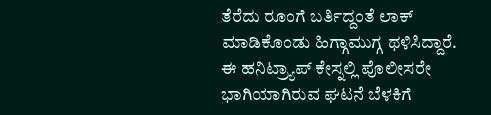ತೆರೆದು ರೂಂಗೆ ಬರ್ತಿದ್ದಂತೆ ಲಾಕ್ ಮಾಡಿಕೊಂಡು ಹಿಗ್ಗಾಮುಗ್ಗ ಥಳಿಸಿದ್ದಾರೆ.
ಈ ಹನಿಟ್ರ್ಯಾಪ್ ಕೇಸ್ನಲ್ಲಿ ಪೊಲೀಸರೇ ಭಾಗಿಯಾಗಿರುವ ಘಟನೆ ಬೆಳಕಿಗೆ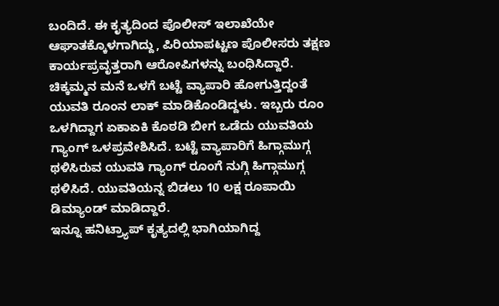ಬಂದಿದೆ. ಈ ಕೃತ್ಯದಿಂದ ಪೊಲೀಸ್ ಇಲಾಖೆಯೇ ಆಘಾತಕ್ಕೊಳಗಾಗಿದ್ದು, ಪಿರಿಯಾಪಟ್ಟಣ ಪೊಲೀಸರು ತಕ್ಷಣ ಕಾರ್ಯಪ್ರವೃತ್ತರಾಗಿ ಆರೋಪಿಗಳನ್ನು ಬಂಧಿಸಿದ್ದಾರೆ.
ಚಿಕ್ಕಮ್ಮನ ಮನೆ ಒಳಗೆ ಬಟ್ಟೆ ವ್ಯಾಪಾರಿ ಹೋಗುತ್ತಿದ್ದಂತೆ ಯುವತಿ ರೂಂನ ಲಾಕ್ ಮಾಡಿಕೊಂಡಿದ್ದಳು. ಇಬ್ಬರು ರೂಂ ಒಳಗಿದ್ದಾಗ ಏಕಾಏಕಿ ಕೊಠಡಿ ಬೀಗ ಒಡೆದು ಯುವತಿಯ ಗ್ಯಾಂಗ್ ಒಳಪ್ರವೇಶಿಸಿದೆ. ಬಟ್ಟೆ ವ್ಯಾಪಾರಿಗೆ ಹಿಗ್ಗಾಮುಗ್ಗ ಥಳಿಸಿರುವ ಯುವತಿ ಗ್ಯಾಂಗ್ ರೂಂಗೆ ನುಗ್ಗಿ ಹಿಗ್ಗಾಮುಗ್ಗ ಥಳಿಸಿದೆ. ಯುವತಿಯನ್ನ ಬಿಡಲು 10 ಲಕ್ಷ ರೂಪಾಯಿ ಡಿಮ್ಯಾಂಡ್ ಮಾಡಿದ್ದಾರೆ.
ಇನ್ನೂ ಹನಿಟ್ರ್ಯಾಪ್ ಕೃತ್ಯದಲ್ಲಿ ಭಾಗಿಯಾಗಿದ್ದ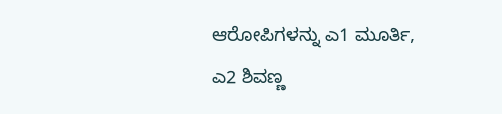ಆರೋಪಿಗಳನ್ನು ಎ1 ಮೂರ್ತಿ, ಎ2 ಶಿವಣ್ಣ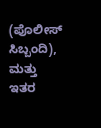(ಪೊಲೀಸ್ ಸಿಬ್ಬಂದಿ), ಮತ್ತು ಇತರ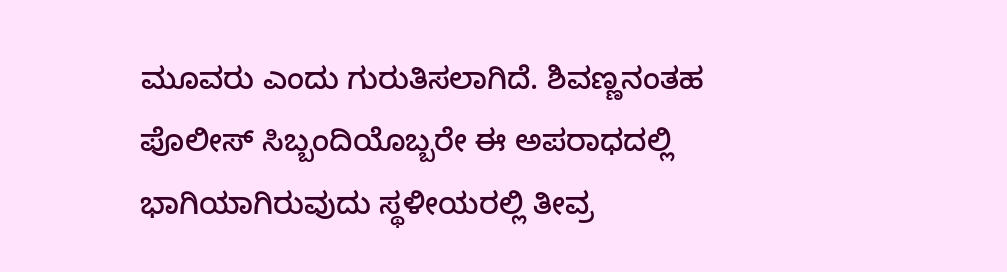ಮೂವರು ಎಂದು ಗುರುತಿಸಲಾಗಿದೆ. ಶಿವಣ್ಣನಂತಹ ಪೊಲೀಸ್ ಸಿಬ್ಬಂದಿಯೊಬ್ಬರೇ ಈ ಅಪರಾಧದಲ್ಲಿ ಭಾಗಿಯಾಗಿರುವುದು ಸ್ಥಳೀಯರಲ್ಲಿ ತೀವ್ರ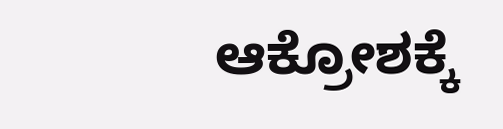ಆಕ್ರೋಶಕ್ಕೆ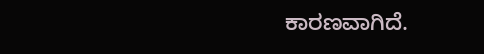ಕಾರಣವಾಗಿದೆ.